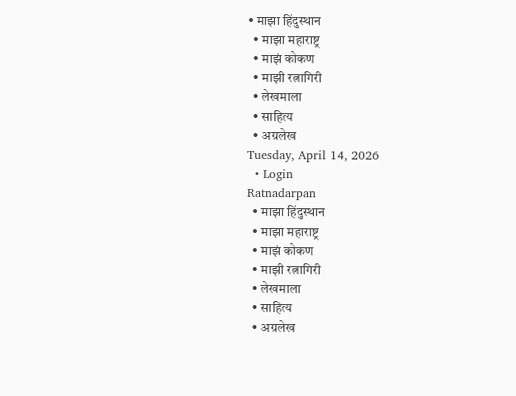• माझा हिंदुस्थान
  • माझा महाराष्ट्र
  • माझं कोकण
  • माझी रत्नागिरी
  • लेखमाला
  • साहित्य
  • अग्रलेख
Tuesday, April 14, 2026
  • Login
Ratnadarpan
  • माझा हिंदुस्थान
  • माझा महाराष्ट्र
  • माझं कोकण
  • माझी रत्नागिरी
  • लेखमाला
  • साहित्य
  • अग्रलेख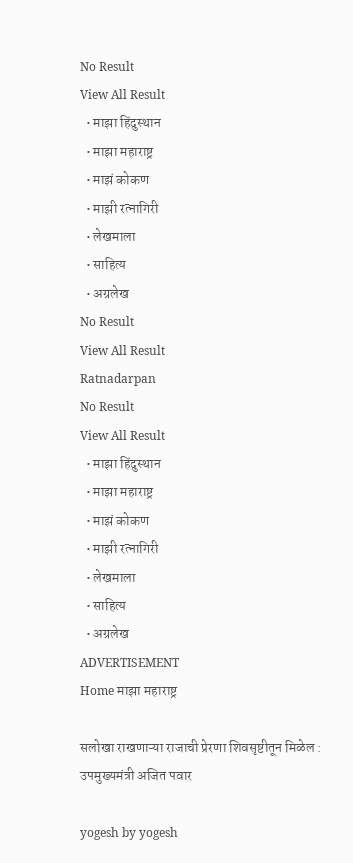No Result
View All Result
  • माझा हिंदुस्थान
  • माझा महाराष्ट्र
  • माझं कोकण
  • माझी रत्नागिरी
  • लेखमाला
  • साहित्य
  • अग्रलेख
No Result
View All Result
Ratnadarpan
No Result
View All Result
  • माझा हिंदुस्थान
  • माझा महाराष्ट्र
  • माझं कोकण
  • माझी रत्नागिरी
  • लेखमाला
  • साहित्य
  • अग्रलेख
ADVERTISEMENT
Home माझा महाराष्ट्र

सलोखा राखणाऱ्या राजाची प्रेरणा शिवसृष्टीतून मिळेल : उपमुख्यमंत्री अजित पवार

yogesh by yogesh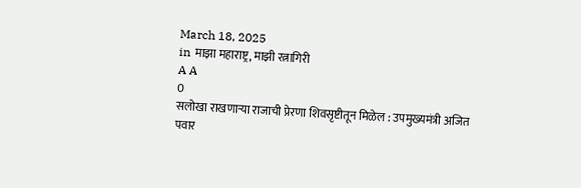March 18, 2025
in माझा महाराष्ट्र, माझी रत्नागिरी
A A
0
सलोखा राखणाऱ्या राजाची प्रेरणा शिवसृष्टीतून मिळेल : उपमुख्यमंत्री अजित पवार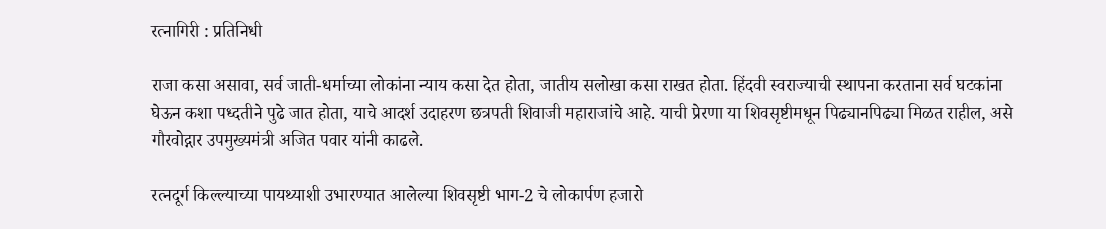रत्नागिरी : प्रतिनिधी

राजा कसा असावा, सर्व जाती-धर्माच्या लोकांना न्याय कसा देत होता, जातीय सलोखा कसा राखत होता. हिंदवी स्वराज्याची स्थापना करताना सर्व घटकांना घेऊन कशा पध्दतीने पुढे जात होता, याचे आदर्श उदाहरण छत्रपती शिवाजी महाराजांचे आहे. याची प्रेरणा या शिवसृष्टीमधून पिढ्यानपिढ्या मिळत राहील, असे गौरवोद्गार उपमुख्यमंत्री अजित पवार यांनी काढले.

रत्नदूर्ग किल्ल्याच्या पायथ्याशी उभारण्यात आलेल्या शिवसृष्टी भाग-2 चे लोकार्पण हजारो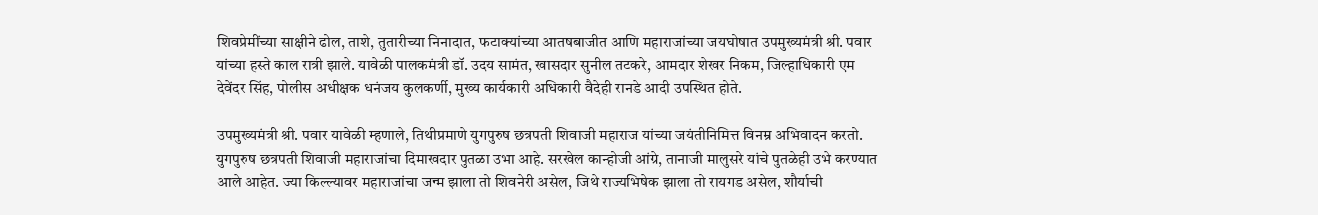शिवप्रेमींच्या साक्षीने ढोल, ताशे, तुतारीच्या निनादात, फटाक्यांच्या आतषबाजीत आणि महाराजांच्या जयघोषात उपमुख्यमंत्री श्री. पवार यांच्या हस्ते काल रात्री झाले. यावेळी पालकमंत्री डॉ. उदय सामंत, खासदार सुनील तटकरे, आमदार शेखर निकम, जिल्हाधिकारी एम देवेंदर सिंह, पोलीस अधीक्षक धनंजय कुलकर्णी, मुख्य कार्यकारी अधिकारी वैदेही रानडे आदी उपस्थित होते.

उपमुख्यमंत्री श्री. पवार यावेळी म्हणाले, तिथीप्रमाणे युगपुरुष छत्रपती शिवाजी महाराज यांच्या जयंतीनिमित्त विनम्र अभिवादन करतो. युगपुरुष छत्रपती शिवाजी महाराजांचा दिमाखदार पुतळा उभा आहे. सरखेल कान्होजी आंग्रे, तानाजी मालुसरे यांचे पुतळेही उभे करण्यात आले आहेत. ज्या किल्ल्यावर महाराजांचा जन्म झाला तो शिवनेरी असेल, जिथे राज्यभिषेक झाला तो रायगड असेल, शौर्याची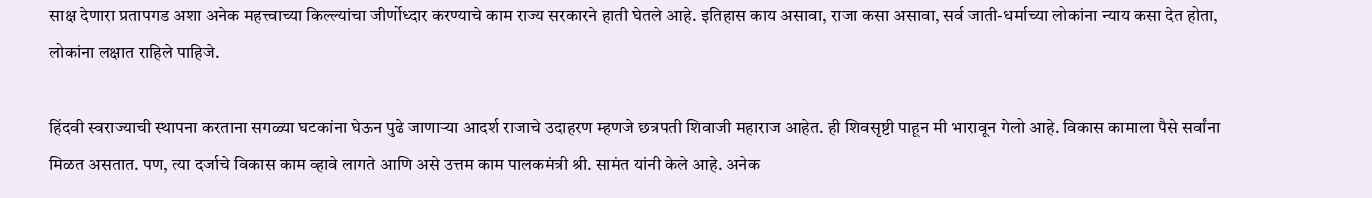साक्ष देणारा प्रतापगड अशा अनेक महत्त्वाच्या किल्ल्यांचा जीर्णोध्दार करण्याचे काम राज्य सरकारने हाती घेतले आहे. इतिहास काय असावा, राजा कसा असावा, सर्व जाती-धर्माच्या लोकांना न्याय कसा देत होता, लोकांना लक्षात राहिले पाहिजे.

हिंदवी स्वराज्याची स्थापना करताना सगळ्या घटकांना घेऊन पुढे जाणाऱ्या आदर्श राजाचे उदाहरण म्हणजे छत्रपती शिवाजी महाराज आहेत. ही शिवसृष्टी पाहून मी भारावून गेलो आहे. विकास कामाला पैसे सर्वांना मिळत असतात. पण, त्या दर्जाचे विकास काम व्हावे लागते आणि असे उत्तम काम पालकमंत्री श्री. सामंत यांनी केले आहे. अनेक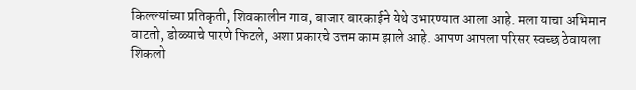किल्ल्यांच्या प्रतिकृती, शिवकालीन गाव, बाजार बारकाईने येथे उभारण्यात आला आहे. मला याचा अभिमान वाटतो, डोळ्याचे पारणे फिटले, अशा प्रकारचे उत्तम काम झाले आहे. आपण आपला परिसर स्वच्छ ठेवायला शिकलो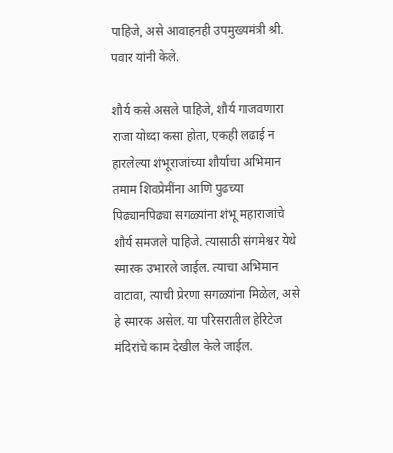पाहिजे, असे आवाहनही उपमुख्यमंत्री श्री. पवार यांनी केले.

शौर्य कसे असले पाहिजे, शौर्य गाजवणारा राजा योध्दा कसा होता, एकही लढाई न हारलेल्या शंभूराजांच्या शौर्याचा अभिमान तमाम शिवप्रेमींना आणि पुढच्या पिढ्यानपिढ्या सगळ्यांना शंभू महाराजांचे शौर्य समजले पाहिजे. त्यासाठी संगमेश्वर येथे स्मारक उभारले जाईल. त्याचा अभिमान वाटावा, त्याची प्रेरणा सगळ्यांना मिळेल, असे हे स्मारक असेल. या परिसरातील हेरिटेज मंदिरांचे काम देखील केले जाईल.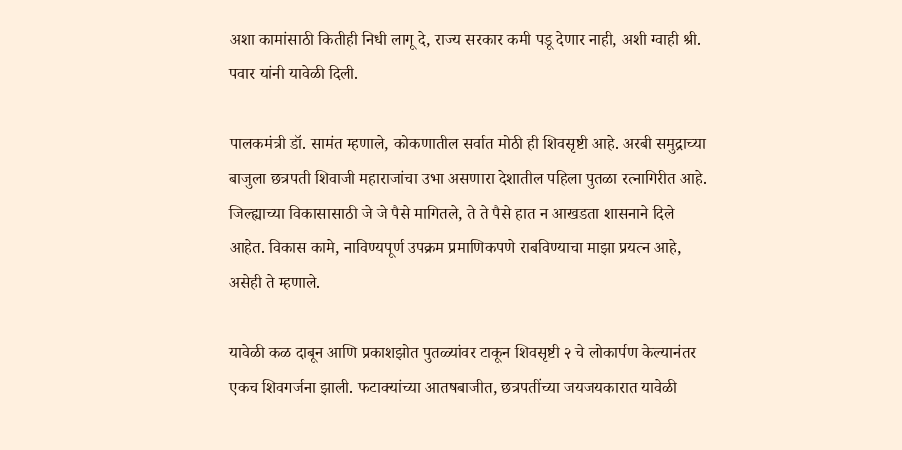अशा कामांसाठी कितीही निधी लागू दे, राज्य सरकार कमी पडू देणार नाही, अशी ग्वाही श्री. पवार यांनी यावेळी दिली.

पालकमंत्री डॉ. सामंत म्हणाले, कोकणातील सर्वात मोठी ही शिवसृष्टी आहे. अरबी समुद्राच्या बाजुला छत्रपती शिवाजी महाराजांचा उभा असणारा देशातील पहिला पुतळा रत्नागिरीत आहे. जिल्ह्याच्या विकासासाठी जे जे पैसे मागितले, ते ते पैसे हात न आखडता शासनाने दिले आहेत. विकास कामे, नाविण्यपूर्ण उपक्रम प्रमाणिकपणे राबविण्याचा माझा प्रयत्न आहे, असेही ते म्हणाले.

यावेळी कळ दाबून आणि प्रकाशझोत पुतळ्यांवर टाकून शिवसृष्टी २ चे लोकार्पण केल्यानंतर एकच शिवगर्जना झाली. फटाक्यांच्या आतषबाजीत, छत्रपतींच्या जयजयकारात यावेळी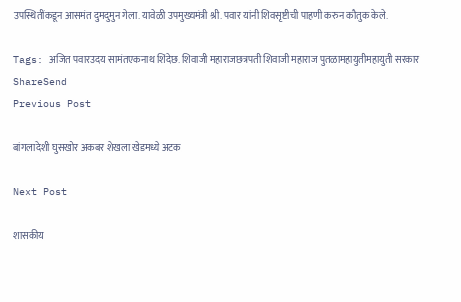उपस्थितींकडून आसमंत दुमदुमुन गेला. यावेळी उपमुख्यमंत्री श्री. पवार यांनी शिवसृष्टीची पाहणी करुन कौतुक केले.

Tags: अजित पवारउदय सामंतएकनाथ शिंदेछ. शिवाजी महाराजछत्रपती शिवाजी महाराज पुतळामहायुतीमहायुती सरकार
ShareSend
Previous Post

बांगलादेशी घुसखोर अकबर शेखला खेडमध्ये अटक

Next Post

शासकीय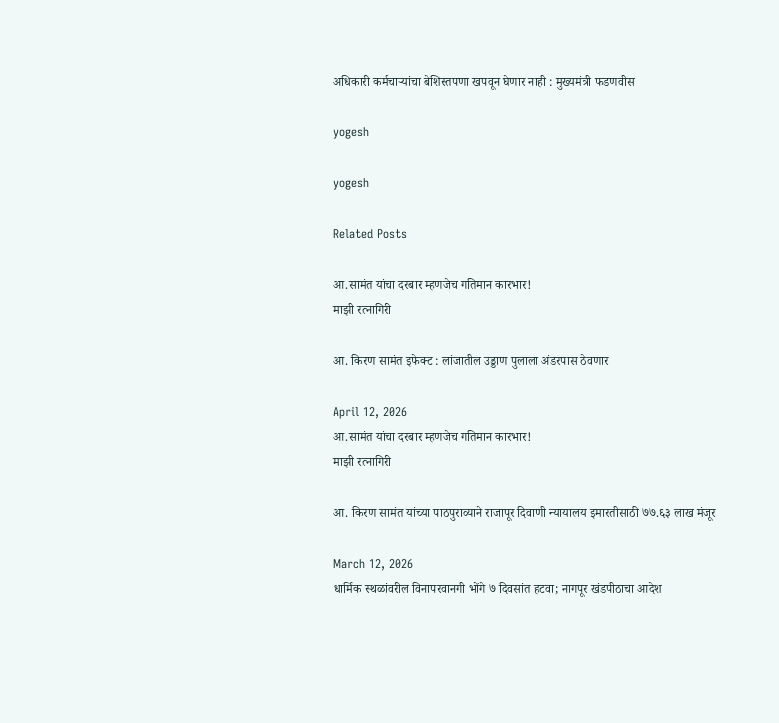अधिकारी कर्मचाऱ्यांचा बेशिस्तपणा खपवून घेणार नाही : मुख्यमंत्री फडणवीस

yogesh

yogesh

Related Posts

आ.सामंत यांचा दरबार म्हणजेच गतिमान कारभार!
माझी रत्नागिरी

आ. किरण सामंत इफेक्ट : लांजातील उड्डाण पुलाला अंडरपास ठेवणार

April 12, 2026
आ.सामंत यांचा दरबार म्हणजेच गतिमान कारभार!
माझी रत्नागिरी

आ. किरण सामंत यांच्या पाठपुराव्याने राजापूर दिवाणी न्यायालय इमारतीसाठी ७७.६३ लाख मंजूर

March 12, 2026
धार्मिक स्थळांवरील विनापरवानगी भोंगे ७ दिवसांत हटवा; नागपूर खंडपीठाचा आदेश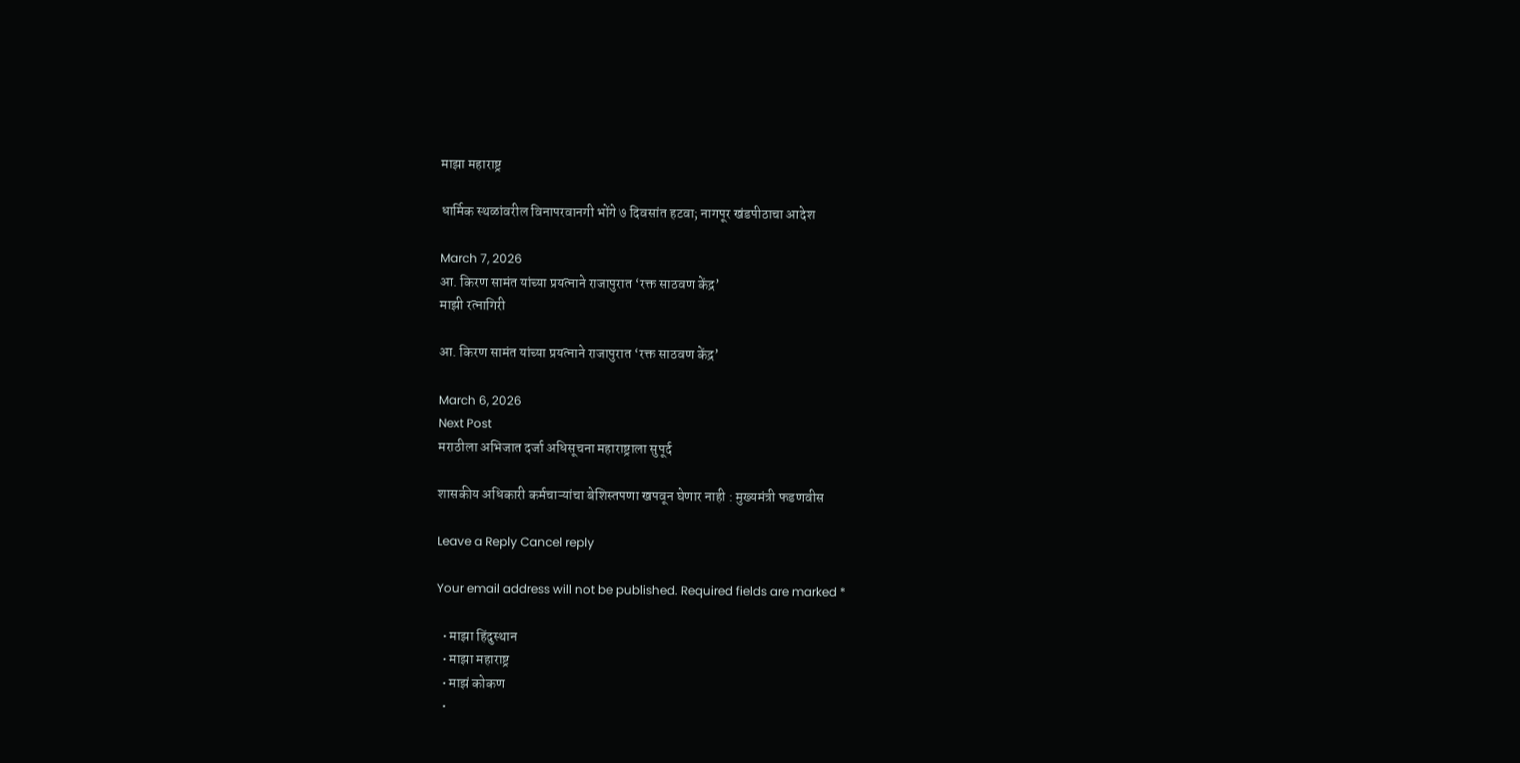माझा महाराष्ट्र

धार्मिक स्थळांवरील विनापरवानगी भोंगे ७ दिवसांत हटवा; नागपूर खंडपीठाचा आदेश

March 7, 2026
आ. किरण सामंत यांच्या प्रयत्नाने राजापुरात ‘रक्त साठवण केंद्र’
माझी रत्नागिरी

आ. किरण सामंत यांच्या प्रयत्नाने राजापुरात ‘रक्त साठवण केंद्र’

March 6, 2026
Next Post
मराठीला अभिजात दर्जा अधिसूचना महाराष्ट्राला सुपूर्द

शासकीय अधिकारी कर्मचाऱ्यांचा बेशिस्तपणा खपवून घेणार नाही : मुख्यमंत्री फडणवीस

Leave a Reply Cancel reply

Your email address will not be published. Required fields are marked *

  • माझा हिंदुस्थान
  • माझा महाराष्ट्र
  • माझं कोकण
  •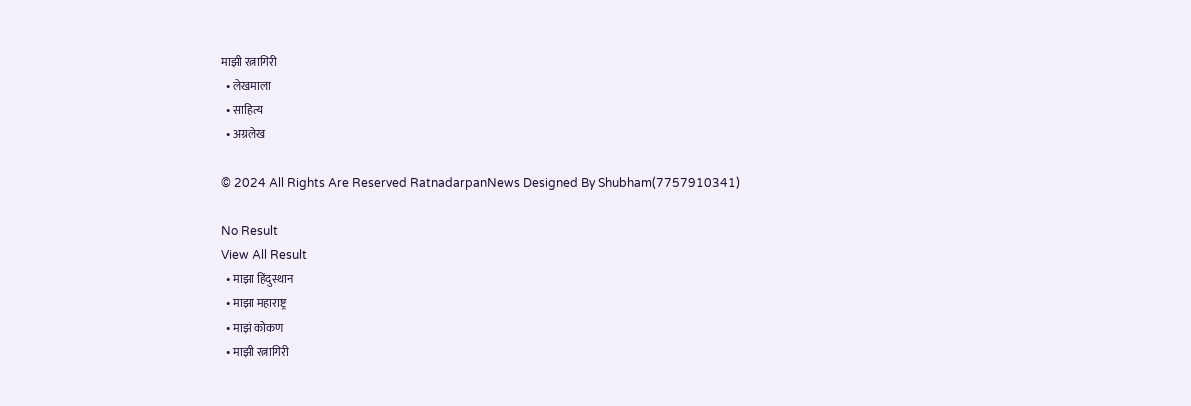माझी रत्नागिरी
  • लेखमाला
  • साहित्य
  • अग्रलेख

© 2024 All Rights Are Reserved RatnadarpanNews Designed By Shubham(7757910341)

No Result
View All Result
  • माझा हिंदुस्थान
  • माझा महाराष्ट्र
  • माझं कोकण
  • माझी रत्नागिरी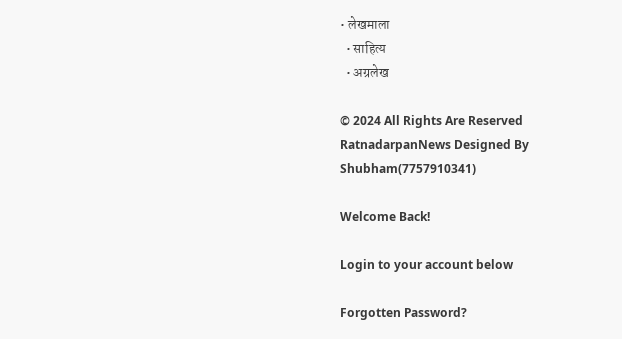• लेखमाला
  • साहित्य
  • अग्रलेख

© 2024 All Rights Are Reserved RatnadarpanNews Designed By Shubham(7757910341)

Welcome Back!

Login to your account below

Forgotten Password?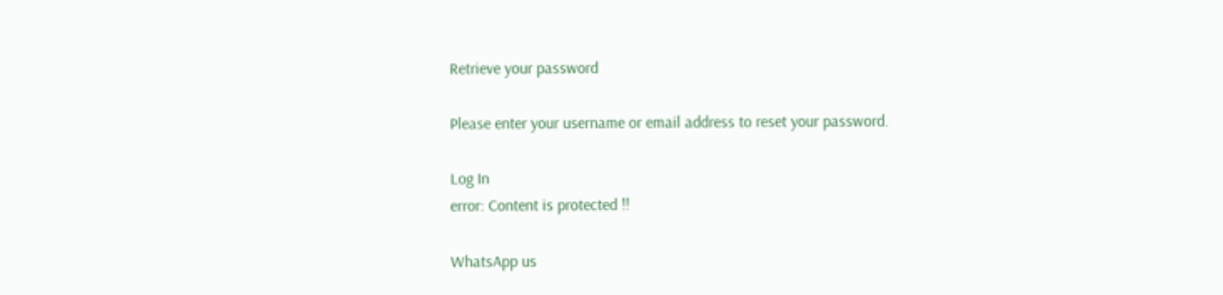Retrieve your password

Please enter your username or email address to reset your password.

Log In
error: Content is protected !!

WhatsApp us